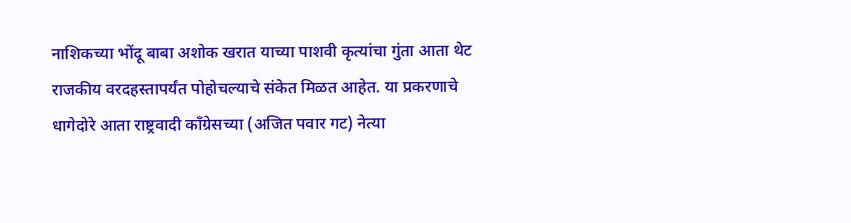नाशिकच्या भोंदू बाबा अशोक खरात याच्या पाशवी कृत्यांचा गुंता आता थेट राजकीय वरदहस्तापर्यंत पोहोचल्याचे संकेत मिळत आहेत. या प्रकरणाचे धागेदोरे आता राष्ट्रवादी काँग्रेसच्या (अजित पवार गट) नेत्या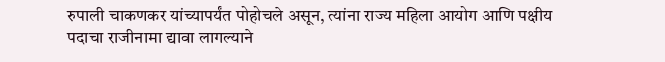रुपाली चाकणकर यांच्यापर्यंत पोहोचले असून, त्यांना राज्य महिला आयोग आणि पक्षीय पदाचा राजीनामा द्यावा लागल्याने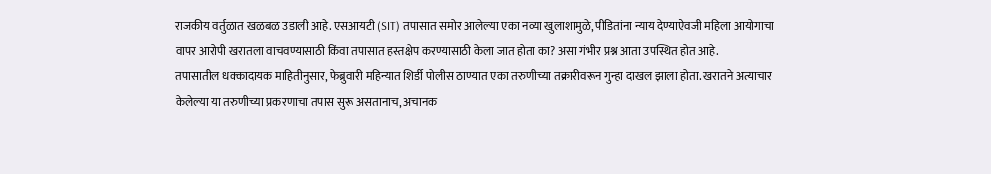राजकीय वर्तुळात खळबळ उडाली आहे. एसआयटी (SIT) तपासात समोर आलेल्या एका नव्या खुलाशामुळे, पीडितांना न्याय देण्याऐवजी महिला आयोगाचा वापर आरोपी खरातला वाचवण्यासाठी किंवा तपासात हस्तक्षेप करण्यासाठी केला जात होता का? असा गंभीर प्रश्न आता उपस्थित होत आहे.
तपासातील धक्कादायक माहितीनुसार, फेब्रुवारी महिन्यात शिर्डी पोलीस ठाण्यात एका तरुणीच्या तक्रारीवरून गुन्हा दाखल झाला होता. खरातने अत्याचार केलेल्या या तरुणीच्या प्रकरणाचा तपास सुरू असतानाच, अचानक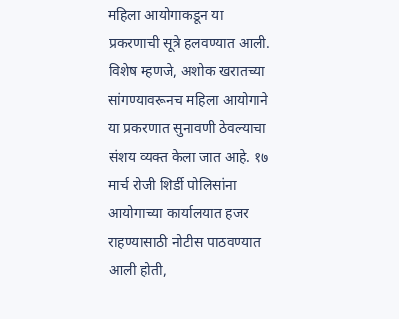महिला आयोगाकडून या प्रकरणाची सूत्रे हलवण्यात आली. विशेष म्हणजे, अशोक खरातच्या सांगण्यावरूनच महिला आयोगाने या प्रकरणात सुनावणी ठेवल्याचा संशय व्यक्त केला जात आहे. १७ मार्च रोजी शिर्डी पोलिसांना आयोगाच्या कार्यालयात हजर राहण्यासाठी नोटीस पाठवण्यात आली होती,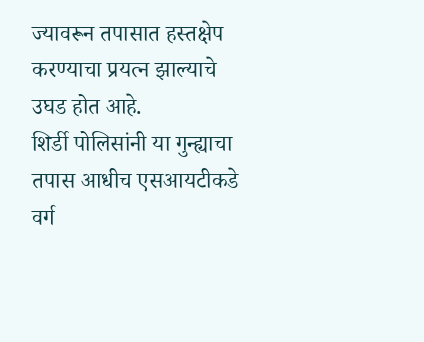ज्यावरून तपासात हस्तक्षेप करण्याचा प्रयत्न झाल्याचे उघड होत आहे.
शिर्डी पोलिसांनी या गुन्ह्याचा तपास आधीच एसआयटीकडे वर्ग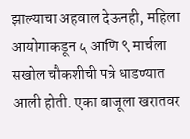झाल्याचा अहवाल देऊनही, महिला आयोगाकडून ५ आणि ९ मार्चला सखोल चौकशीची पत्रे धाडण्यात आली होती. एका बाजूला खरातवर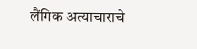लैंगिक अत्याचाराचे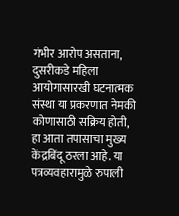गंभीर आरोप असताना, दुसरीकडे महिला आयोगासारखी घटनात्मक संस्था या प्रकरणात नेमकी कोणासाठी सक्रिय होती, हा आता तपासाचा मुख्य केंद्रबिंदू ठरला आहे. या पत्रव्यवहारामुळे रुपाली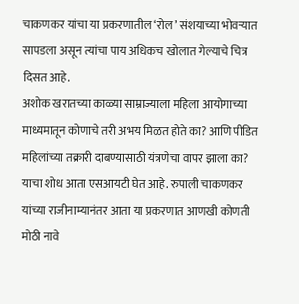चाकणकर यांचा या प्रकरणातील ‘रोल’ संशयाच्या भोवऱ्यात सापडला असून त्यांचा पाय अधिकच खोलात गेल्याचे चित्र दिसत आहे.
अशोक खरातच्या काळ्या साम्राज्याला महिला आयोगाच्या माध्यमातून कोणाचे तरी अभय मिळत होते का? आणि पीडित महिलांच्या तक्रारी दाबण्यासाठी यंत्रणेचा वापर झाला का? याचा शोध आता एसआयटी घेत आहे. रुपाली चाकणकर यांच्या राजीनाम्यानंतर आता या प्रकरणात आणखी कोणती मोठी नावे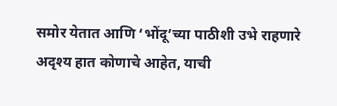समोर येतात आणि ‘भोंदू’च्या पाठीशी उभे राहणारे अदृश्य हात कोणाचे आहेत, याची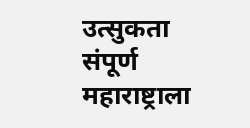उत्सुकता संपूर्ण महाराष्ट्राला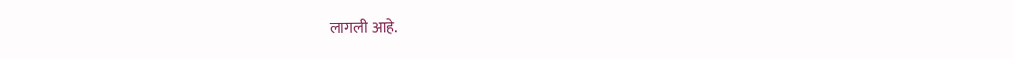लागली आहे.